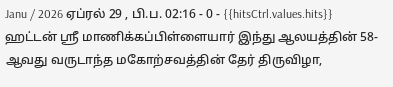Janu / 2026 ஏப்ரல் 29 , பி.ப. 02:16 - 0 - {{hitsCtrl.values.hits}}
ஹட்டன் ஸ்ரீ மாணிக்கப்பிள்ளையார் இந்து ஆலயத்தின் 58-ஆவது வருடாந்த மகோற்சவத்தின் தேர் திருவிழா,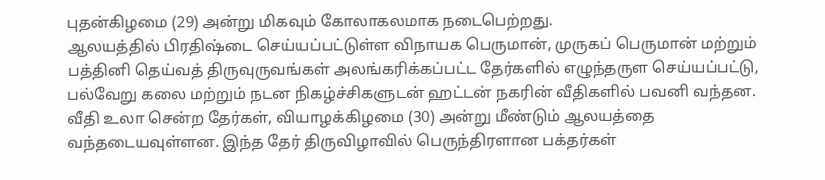புதன்கிழமை (29) அன்று மிகவும் கோலாகலமாக நடைபெற்றது.
ஆலயத்தில் பிரதிஷ்டை செய்யப்பட்டுள்ள விநாயக பெருமான், முருகப் பெருமான் மற்றும் பத்தினி தெய்வத் திருவுருவங்கள் அலங்கரிக்கப்பட்ட தேர்களில் எழுந்தருள செய்யப்பட்டு, பல்வேறு கலை மற்றும் நடன நிகழ்ச்சிகளுடன் ஹட்டன் நகரின் வீதிகளில் பவனி வந்தன.
வீதி உலா சென்ற தேர்கள், வியாழக்கிழமை (30) அன்று மீண்டும் ஆலயத்தை வந்தடையவுள்ளன. இந்த தேர் திருவிழாவில் பெருந்திரளான பக்தர்கள்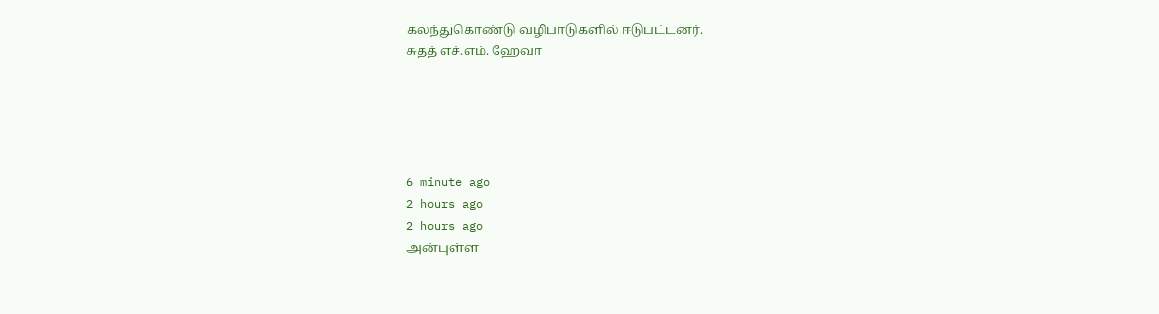கலந்துகொண்டு வழிபாடுகளில் ஈடுபட்டனர்.
சுதத் எச்.எம். ஹேவா





6 minute ago
2 hours ago
2 hours ago
அன்புள்ள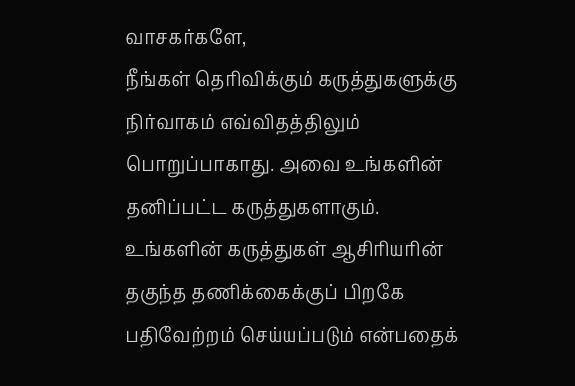வாசகர்களே,
நீங்கள் தெரிவிக்கும் கருத்துகளுக்கு நிர்வாகம் எவ்விதத்திலும் பொறுப்பாகாது. அவை உங்களின் தனிப்பட்ட கருத்துகளாகும். உங்களின் கருத்துகள் ஆசிரியரின் தகுந்த தணிக்கைக்குப் பிறகே பதிவேற்றம் செய்யப்படும் என்பதைக்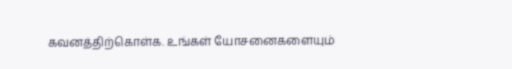கவனத்திற்கொள்க. உங்கள் யோசனைகளையும்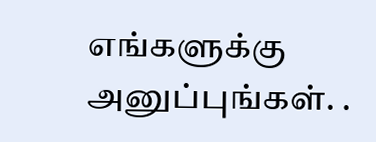எங்களுக்கு அனுப்புங்கள். .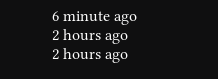6 minute ago
2 hours ago
2 hours ago